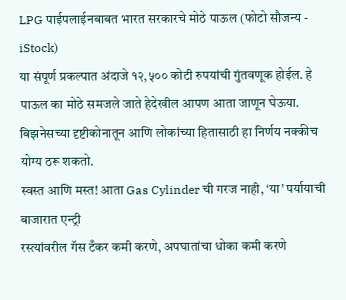LPG पाईपलाईनबाबत भारत सरकारचे मोठे पाऊल (फोटो सौजन्य - iStock)
या संपूर्ण प्रकल्पात अंदाजे १२,५०० कोटी रुपयांची गुंतवणूक होईल. हे पाऊल का मोठे समजले जाते हेदेखील आपण आता जाणून घेऊया. बिझनेसच्या दृष्टीकोनातून आणि लोकांच्या हितासाठी हा निर्णय नक्कीच योग्य ठरू शकतो.
स्वस्त आणि मस्त! आता Gas Cylinder ची गरज नाही, ‘या’ पर्यायाची बाजारात एन्ट्री
रस्त्यांवरील गॅस टँकर कमी करणे, अपघातांचा धोका कमी करणे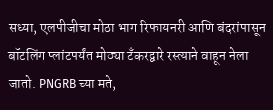सध्या, एलपीजीचा मोठा भाग रिफायनरी आणि बंदरांपासून बॉटलिंग प्लांटपर्यंत मोठ्या टँकरद्वारे रस्त्याने वाहून नेला जातो. PNGRB च्या मते,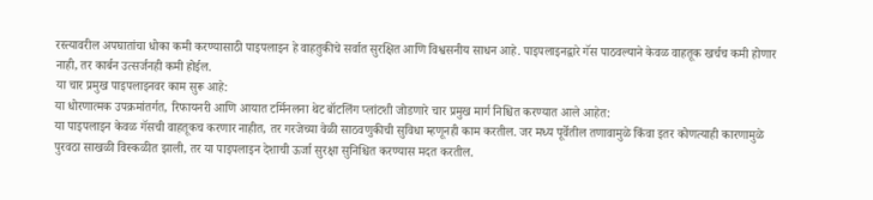रस्त्यावरील अपघातांचा धोका कमी करण्यासाठी पाइपलाइन हे वाहतुकीचे सर्वात सुरक्षित आणि विश्वसनीय साधन आहे. पाइपलाइनद्वारे गॅस पाठवल्याने केवळ वाहतूक खर्चच कमी होणार नाही, तर कार्बन उत्सर्जनही कमी होईल.
या चार प्रमुख पाइपलाइनवर काम सुरू आहे:
या धोरणात्मक उपक्रमांतर्गत, रिफायनरी आणि आयात टर्मिनलना थेट बॉटलिंग प्लांटशी जोडणारे चार प्रमुख मार्ग निश्चित करण्यात आले आहेत:
या पाइपलाइन केवळ गॅसची वाहतूकच करणार नाहीत, तर गरजेच्या वेळी साठवणुकीची सुविधा म्हणूनही काम करतील. जर मध्य पूर्वेतील तणावामुळे किंवा इतर कोणत्याही कारणामुळे पुरवठा साखळी विस्कळीत झाली, तर या पाइपलाइन देशाची ऊर्जा सुरक्षा सुनिश्चित करण्यास मदत करतील.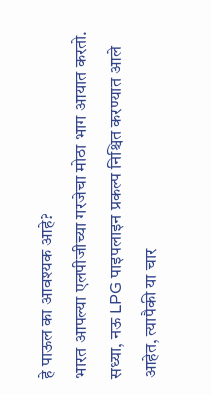हे पाऊल का आवश्यक आहे?
भारत आपल्या एलपीजीच्या गरजेचा मोठा भाग आयात करतो. सध्या, नऊ LPG पाइपलाइन प्रकल्प निश्चित करण्यात आले आहेत, त्यापैकी या चार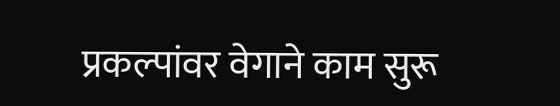प्रकल्पांवर वेगाने काम सुरू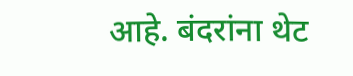आहे. बंदरांना थेट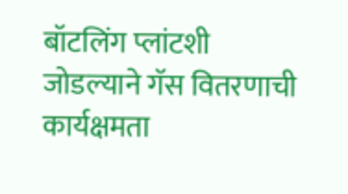बॉटलिंग प्लांटशी जोडल्याने गॅस वितरणाची कार्यक्षमता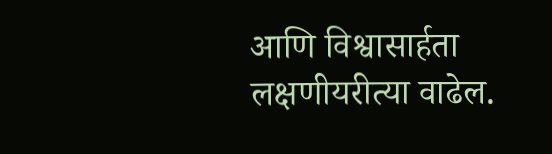आणि विश्वासार्हता लक्षणीयरीत्या वाढेल.